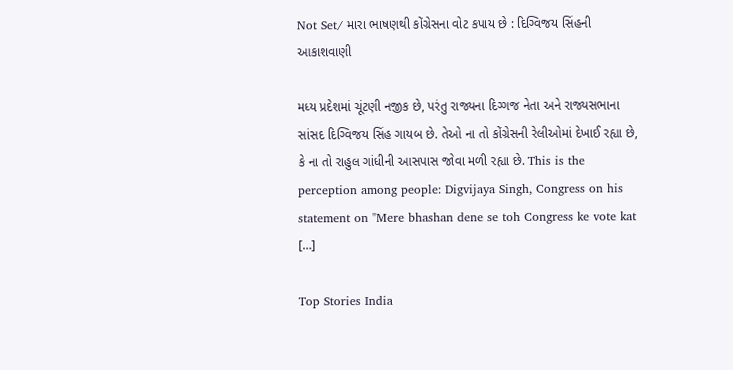Not Set/ મારા ભાષણથી કોંગ્રેસના વોટ કપાય છે : દિગ્વિજય સિંહની આકાશવાણી

મધ્ય પ્રદેશમાં ચૂંટણી નજીક છે, પરંતુ રાજ્યના દિગ્ગજ નેતા અને રાજ્યસભાના સાંસદ દિગ્વિજય સિંહ ગાયબ છે. તેઓ ના તો કોંગ્રેસની રેલીઓમાં દેખાઈ રહ્યા છે, કે ના તો રાહુલ ગાંધીની આસપાસ જોવા મળી રહ્યા છે. This is the perception among people: Digvijaya Singh, Congress on his statement on "Mere bhashan dene se toh Congress ke vote kat […]

Top Stories India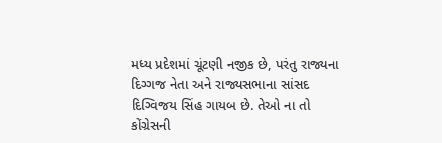મધ્ય પ્રદેશમાં ચૂંટણી નજીક છે, પરંતુ રાજ્યના દિગ્ગજ નેતા અને રાજ્યસભાના સાંસદ દિગ્વિજય સિંહ ગાયબ છે. તેઓ ના તો કોંગ્રેસની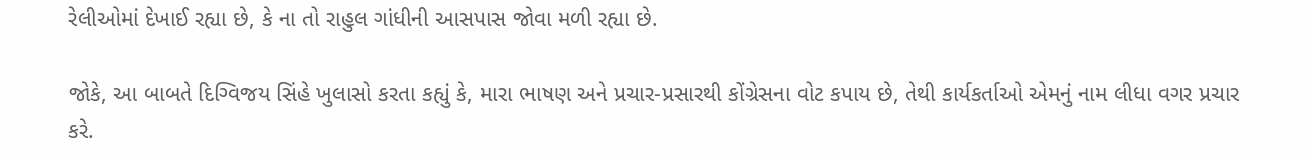રેલીઓમાં દેખાઈ રહ્યા છે, કે ના તો રાહુલ ગાંધીની આસપાસ જોવા મળી રહ્યા છે.

જોકે, આ બાબતે દિગ્વિજય સિંહે ખુલાસો કરતા કહ્યું કે, મારા ભાષણ અને પ્રચાર-પ્રસારથી કોંગ્રેસના વોટ કપાય છે, તેથી કાર્યકર્તાઓ એમનું નામ લીધા વગર પ્રચાર કરે.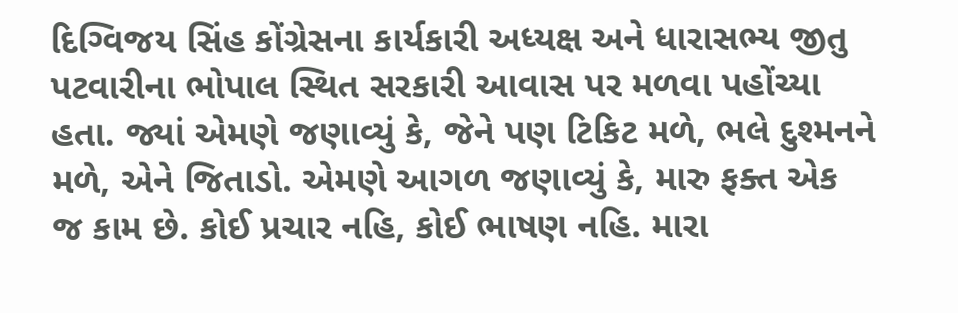દિગ્વિજય સિંહ કોંગ્રેસના કાર્યકારી અધ્યક્ષ અને ધારાસભ્ય જીતુ પટવારીના ભોપાલ સ્થિત સરકારી આવાસ પર મળવા પહોંચ્યા હતા. જ્યાં એમણે જણાવ્યું કે, જેને પણ ટિકિટ મળે, ભલે દુશ્મનને મળે, એને જિતાડો. એમણે આગળ જણાવ્યું કે, મારુ ફક્ત એક જ કામ છે. કોઈ પ્રચાર નહિ, કોઈ ભાષણ નહિ. મારા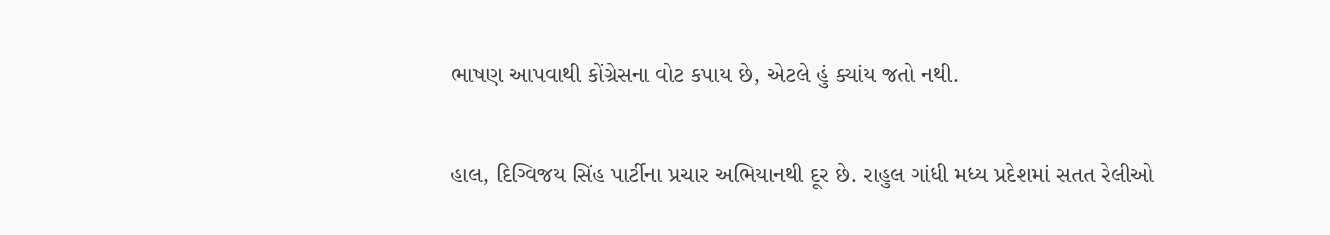ભાષણ આપવાથી કોંગ્રેસના વોટ કપાય છે, એટલે હું ક્યાંય જતો નથી.

હાલ, દિગ્વિજય સિંહ પાર્ટીના પ્રચાર અભિયાનથી દૂર છે. રાહુલ ગાંધી મધ્ય પ્રદેશમાં સતત રેલીઓ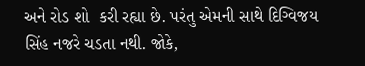અને રોડ શો  કરી રહ્યા છે. પરંતુ એમની સાથે દિગ્વિજય સિંહ નજરે ચડતા નથી. જોકે,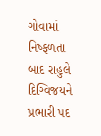ગોવામાં નિષ્ફળતા બાદ રાહુલે દિગ્વિજયને પ્રભારી પદ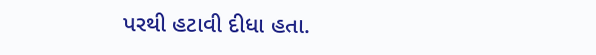પરથી હટાવી દીધા હતા.